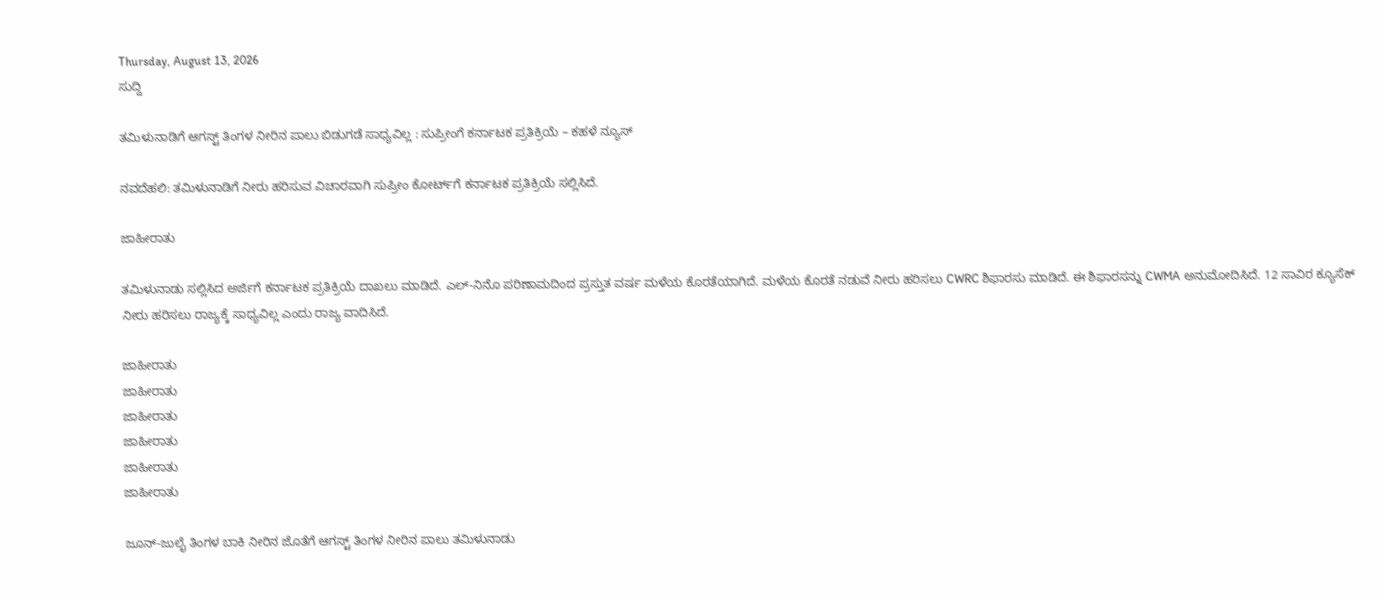Thursday, August 13, 2026
ಸುದ್ದಿ

ತಮಿಳುನಾಡಿಗೆ ಆಗಸ್ಟ್‌ ತಿಂಗಳ ನೀರಿನ ಪಾಲು ಬಿಡುಗಡೆ ಸಾಧ್ಯವಿಲ್ಲ : ಸುಪ್ರೀಂಗೆ ಕರ್ನಾಟಕ ಪ್ರತಿಕ್ರಿಯೆ – ಕಹಳೆ ನ್ಯೂಸ್

ನವದೆಹಲಿ: ತಮಿಳುನಾಡಿಗೆ ನೀರು ಹರಿಸುವ ವಿಚಾರವಾಗಿ ಸುಪ್ರೀಂ ಕೋರ್ಟ್‌ಗೆ ಕರ್ನಾಟಕ ಪ್ರತಿಕ್ರಿಯೆ ಸಲ್ಲಿಸಿದೆ.

ಜಾಹೀರಾತು

ತಮಿಳುನಾಡು ಸಲ್ಲಿಸಿದ ಅರ್ಜಿಗೆ ಕರ್ನಾಟಕ ಪ್ರತಿಕ್ರಿಯೆ ದಾಖಲು ಮಾಡಿದೆ. ಎಲ್-ನಿನೊ ಪರಿಣಾಮದಿಂದ ಪ್ರಸ್ತುತ ವರ್ಷ ಮಳೆಯ ಕೊರತೆಯಾಗಿದೆ. ಮಳೆಯ ಕೊರತೆ ನಡುವೆ ನೀರು ಹರಿಸಲು CWRC ಶಿಫಾರಸು ಮಾಡಿದೆ. ಈ ಶಿಫಾರಸನ್ನು CWMA ಅನುಮೋದಿಸಿದೆ. 12 ಸಾವಿರ ಕ್ಯೂಸೆಕ್ ನೀರು ಹರಿಸಲು ರಾಜ್ಯಕ್ಕೆ ಸಾಧ್ಯವಿಲ್ಲ ಎಂದು ರಾಜ್ಯ ವಾದಿಸಿದೆ.

ಜಾಹೀರಾತು
ಜಾಹೀರಾತು
ಜಾಹೀರಾತು
ಜಾಹೀರಾತು
ಜಾಹೀರಾತು
ಜಾಹೀರಾತು

ಜೂನ್-ಜುಲೈ ತಿಂಗಳ ಬಾಕಿ ನೀರಿನ ಜೊತೆಗೆ ಆಗಸ್ಟ್ ತಿಂಗಳ ನೀರಿನ ಪಾಲು ತಮಿಳುನಾಡು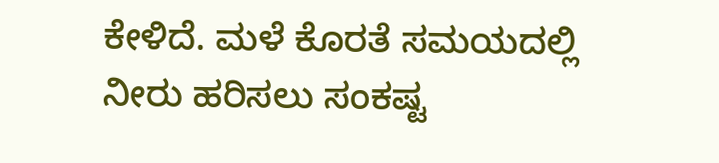ಕೇಳಿದೆ. ಮಳೆ ಕೊರತೆ ಸಮಯದಲ್ಲಿ ನೀರು ಹರಿಸಲು ಸಂಕಷ್ಟ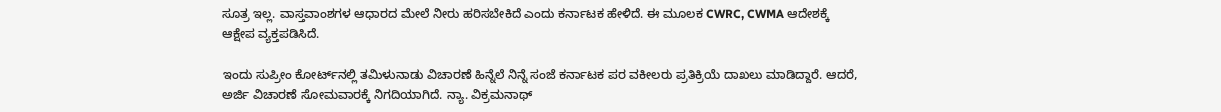ಸೂತ್ರ ಇಲ್ಲ. ವಾಸ್ತವಾಂಶಗಳ ಆಧಾರದ ಮೇಲೆ ನೀರು ಹರಿಸಬೇಕಿದೆ ಎಂದು ಕರ್ನಾಟಕ ಹೇಳಿದೆ. ಈ ಮೂಲಕ CWRC, CWMA ಆದೇಶಕ್ಕೆ ಆಕ್ಷೇಪ ವ್ಯಕ್ತಪಡಿಸಿದೆ.

ಇಂದು ಸುಪ್ರೀಂ ಕೋರ್ಟ್‌ನಲ್ಲಿ ತಮಿಳುನಾಡು ವಿಚಾರಣೆ ಹಿನ್ನೆಲೆ ನಿನ್ನೆ ಸಂಜೆ ಕರ್ನಾಟಕ ಪರ ವಕೀಲರು ಪ್ರತಿಕ್ರಿಯೆ ದಾಖಲು ಮಾಡಿದ್ದಾರೆ. ಆದರೆ, ಅರ್ಜಿ ವಿಚಾರಣೆ ಸೋಮವಾರಕ್ಕೆ ನಿಗದಿಯಾಗಿದೆ. ನ್ಯಾ. ವಿಕ್ರಮನಾಥ್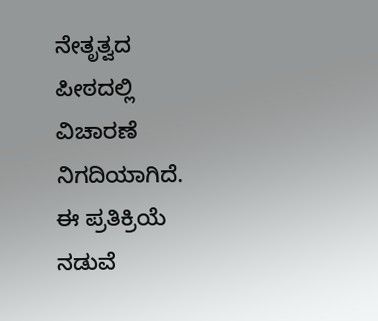ನೇತೃತ್ವದ ಪೀಠದಲ್ಲಿ ವಿಚಾರಣೆ ನಿಗದಿಯಾಗಿದೆ. ಈ ಪ್ರತಿಕ್ರಿಯೆ ನಡುವೆ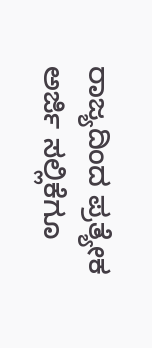ರಾಜ್ಯದಿಂದ ಪ್ರತ್ಯೇಕ ಅರ್ಜಿ ಸಲ್ಲಿಕೆಗೂ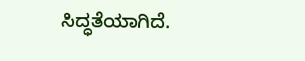ಸಿದ್ಧತೆಯಾಗಿದೆ.